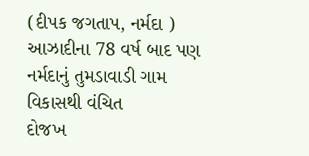(દીપક જગતાપ, નર્મદા )
આઝાદીના 78 વર્ષ બાદ પણ નર્મદાનું તુમડાવાડી ગામ વિકાસથી વંચિત
દોજખ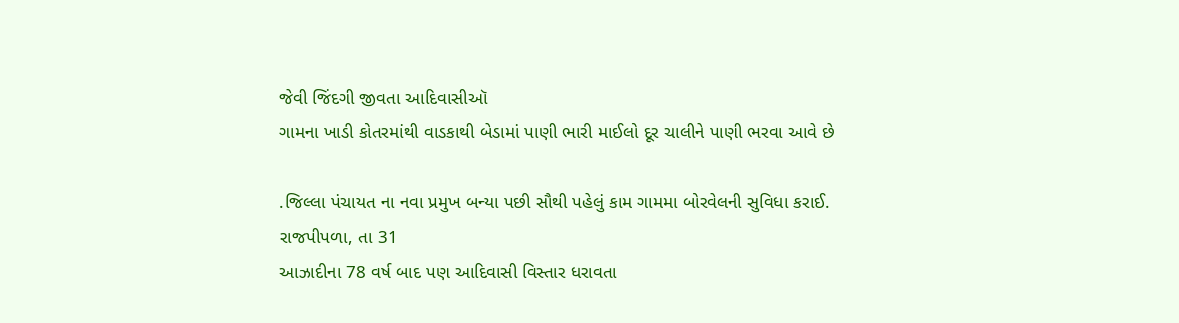જેવી જિંદગી જીવતા આદિવાસીઑ
ગામના ખાડી કોતરમાંથી વાડકાથી બેડામાં પાણી ભારી માઈલો દૂર ચાલીને પાણી ભરવા આવે છે

.જિલ્લા પંચાયત ના નવા પ્રમુખ બન્યા પછી સૌથી પહેલું કામ ગામમા બોરવેલની સુવિધા કરાઈ.
રાજપીપળા, તા 31
આઝાદીના 78 વર્ષ બાદ પણ આદિવાસી વિસ્તાર ધરાવતા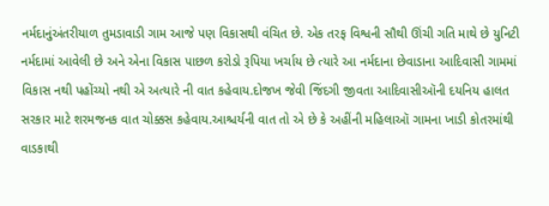નર્મદાનુંઅંતરીયાળ તુમડાવાડી ગામ આજે પણ વિકાસથી વંચિત છે. એક તરફ વિશ્વની સૌથી ઊંચી ગતિ માથે છે યુનિટી નર્મદામાં આવેલી છે અને એના વિકાસ પાછળ કરોડો રૂપિયા ખર્ચાય છે ત્યારે આ નર્મદાના છેવાડાના આદિવાસી ગામમાં વિકાસ નથી પહોંચ્યો નથી એ અત્યારે ની વાત કહેવાય.દોજખ જેવી જિંદગી જીવતા આદિવાસીઑની દયનિય હાલત સરકાર માટે શરમજનક વાત ચોક્કસ કહેવાય.આશ્ચર્યની વાત તો એ છે કે અહીંની મહિલાઑ ગામના ખાડી કોતરમાંથી વાડકાથી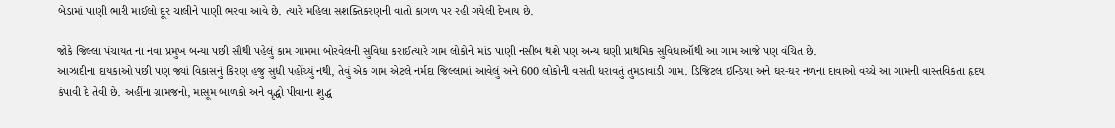બેડામાં પાણી ભારી માઈલો દૂર ચાલીને પાણી ભરવા આવે છે. ત્યારે મહિલા સશક્તિકરણની વાતો કાગળ પર રહી ગયેલી દેખાય છે.

જોકે જિલ્લા પંચાયત ના નવા પ્રમુખ બન્યા પછી સૌથી પહેલું કામ ગામમા બોરવેલની સુવિધા કરાઈત્યારે ગામ લોકોને માંડ પાણી નસીબ થશે પણ અન્ય ઘણી પ્રાથમિક સુવિધાઑથી આ ગામ આજે પણ વંચિત છે.
આઝાદીના દાયકાઓ પછી પણ જ્યાં વિકાસનું કિરણ હજુ સુધી પહોંચ્યું નથી, તેવું એક ગામ એટલે નર્મદા જિલ્લામાં આવેલું અને 600 લોકોની વસતી ધરાવતું તુમડાવાડી ગામ. ડિજિટલ ઇન્ડિયા અને ઘર-ઘર નળના દાવાઓ વચ્ચે આ ગામની વાસ્તવિકતા હૃદય કંપાવી દે તેવી છે. અહીંના ગ્રામજનો, માસૂમ બાળકો અને વૃદ્ધો પીવાના શુદ્ધ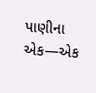પાણીના એક—એક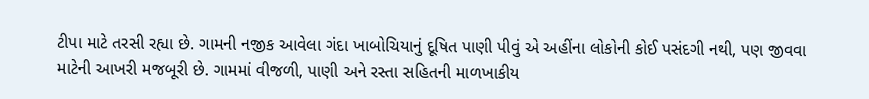ટીપા માટે તરસી રહ્યા છે. ગામની નજીક આવેલા ગંદા ખાબોચિયાનું દૂષિત પાણી પીવું એ અહીંના લોકોની કોઈ પસંદગી નથી, પણ જીવવા માટેની આખરી મજબૂરી છે. ગામમાં વીજળી, પાણી અને રસ્તા સહિતની માળખાકીય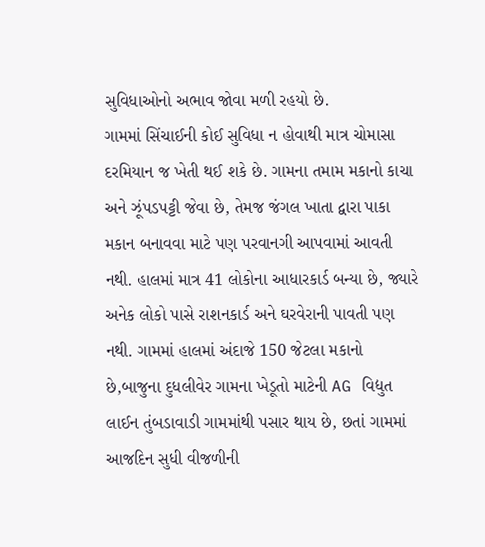સુવિધાઓનો અભાવ જોવા મળી રહયો છે.
ગામમાં સિંચાઈની કોઈ સુવિધા ન હોવાથી માત્ર ચોમાસા દરમિયાન જ ખેતી થઈ શકે છે. ગામના તમામ મકાનો કાચા અને ઝૂંપડપટ્ટી જેવા છે, તેમજ જંગલ ખાતા દ્વારા પાકા મકાન બનાવવા માટે પણ પરવાનગી આપવામાં આવતી નથી. હાલમાં માત્ર 41 લોકોના આધારકાર્ડ બન્યા છે, જ્યારે અનેક લોકો પાસે રાશનકાર્ડ અને ઘરવેરાની પાવતી પણ નથી. ગામમાં હાલમાં અંદાજે 150 જેટલા મકાનો છે,બાજુના દુધલીવેર ગામના ખેડૂતો માટેની AG વિદ્યુત લાઈન તુંબડાવાડી ગામમાંથી પસાર થાય છે, છતાં ગામમાં આજદિન સુધી વીજળીની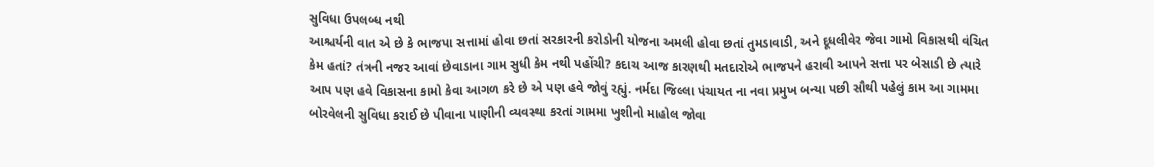સુવિધા ઉપલબ્ધ નથી
આશ્ચર્યની વાત એ છે કે ભાજપા સત્તામાં હોવા છતાં સરકારની કરોડોની યોજના અમલી હોવા છતાં તુમડાવાડી, અને દૂધલીવેર જેવા ગામો વિકાસથી વંચિત કેમ હતાં? તંત્રની નજર આવાં છેવાડાના ગામ સુધી કેમ નથી પહોંચી? કદાચ આજ કારણથી મતદારોએ ભાજપને હરાવી આપને સત્તા પર બેસાડી છે ત્યારે આપ પણ હવે વિકાસના કામો કેવા આગળ કરે છે એ પણ હવે જોવું રહ્યું. નર્મદા જિલ્લા પંચાયત ના નવા પ્રમુખ બન્યા પછી સૌથી પહેલું કામ આ ગામમા બોરવેલની સુવિધા કરાઈ છે પીવાના પાણીની વ્યવસ્થા કરતાં ગામમા ખુશીનો માહોલ જોવા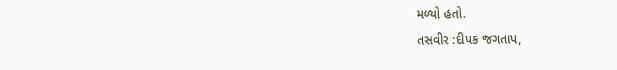મળ્યો હતો.
તસવીર :દીપક જગતાપ,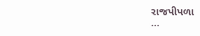રાજપીપળા
…